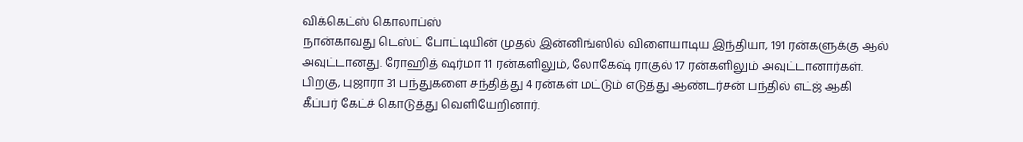விக்கெட்ஸ் கொலாப்ஸ்
நான்காவது டெஸ்ட் போட்டியின் முதல் இன்னிங்ஸில் விளையாடிய இந்தியா, 191 ரன்களுக்கு ஆல் அவுட்டானது. ரோஹித் ஷர்மா 11 ரன்களிலும், லோகேஷ் ராகுல் 17 ரன்களிலும் அவுட்டானார்கள். பிறகு, புஜாரா 31 பந்துகளை சந்தித்து 4 ரன்கள் மட்டும் எடுத்து ஆண்டர்சன் பந்தில் எட்ஜ் ஆகி கீப்பர் கேட்ச் கொடுத்து வெளியேறினார்.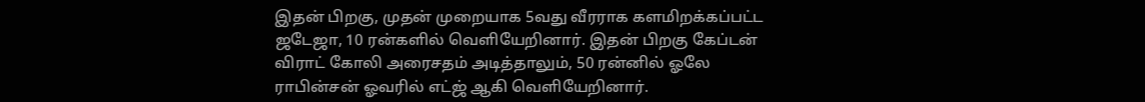இதன் பிறகு, முதன் முறையாக 5வது வீரராக களமிறக்கப்பட்ட ஜடேஜா, 10 ரன்களில் வெளியேறினார். இதன் பிறகு கேப்டன் விராட் கோலி அரைசதம் அடித்தாலும், 50 ரன்னில் ஓலே ராபின்சன் ஓவரில் எட்ஜ் ஆகி வெளியேறினார்.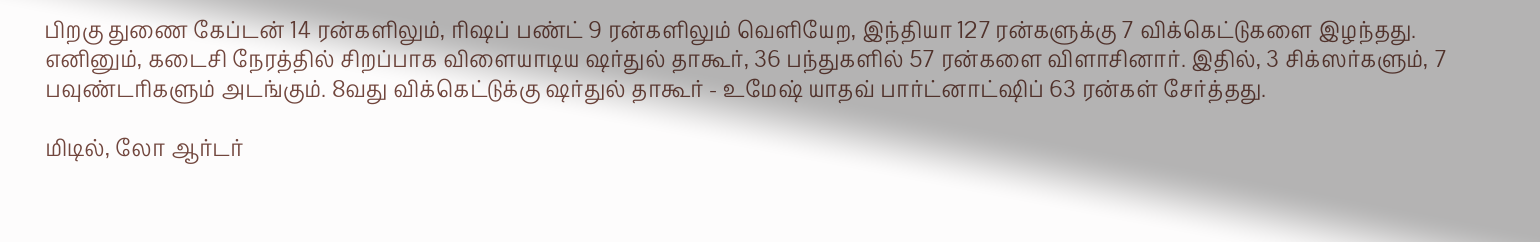பிறகு துணை கேப்டன் 14 ரன்களிலும், ரிஷப் பண்ட் 9 ரன்களிலும் வெளியேற, இந்தியா 127 ரன்களுக்கு 7 விக்கெட்டுகளை இழந்தது. எனினும், கடைசி நேரத்தில் சிறப்பாக விளையாடிய ஷர்துல் தாகூர், 36 பந்துகளில் 57 ரன்களை விளாசினார். இதில், 3 சிக்ஸர்களும், 7 பவுண்டரிகளும் அடங்கும். 8வது விக்கெட்டுக்கு ஷர்துல் தாகூர் - உமேஷ் யாதவ் பார்ட்னாட்ஷிப் 63 ரன்கள் சேர்த்தது.

மிடில், லோ ஆர்டர்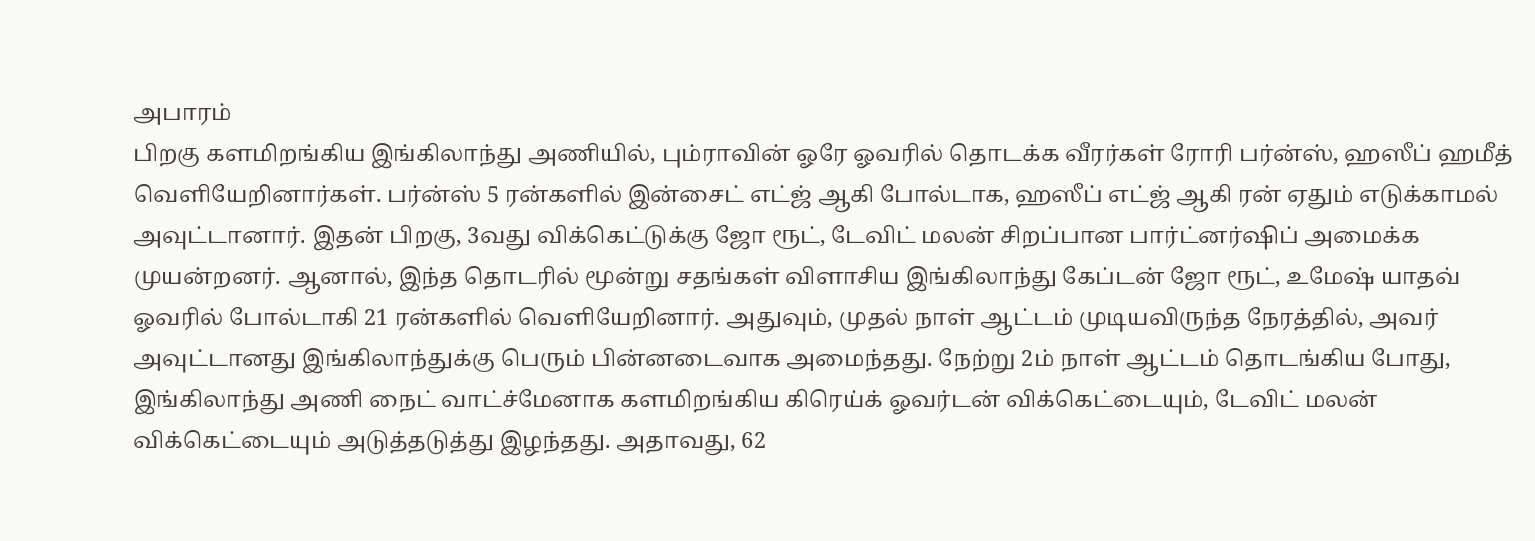அபாரம்
பிறகு களமிறங்கிய இங்கிலாந்து அணியில், பும்ராவின் ஓரே ஓவரில் தொடக்க வீரர்கள் ரோரி பர்ன்ஸ், ஹஸீப் ஹமீத் வெளியேறினார்கள். பர்ன்ஸ் 5 ரன்களில் இன்சைட் எட்ஜ் ஆகி போல்டாக, ஹஸீப் எட்ஜ் ஆகி ரன் ஏதும் எடுக்காமல் அவுட்டானார். இதன் பிறகு, 3வது விக்கெட்டுக்கு ஜோ ரூட், டேவிட் மலன் சிறப்பான பார்ட்னர்ஷிப் அமைக்க முயன்றனர். ஆனால், இந்த தொடரில் மூன்று சதங்கள் விளாசிய இங்கிலாந்து கேப்டன் ஜோ ரூட், உமேஷ் யாதவ் ஓவரில் போல்டாகி 21 ரன்களில் வெளியேறினார். அதுவும், முதல் நாள் ஆட்டம் முடியவிருந்த நேரத்தில், அவர் அவுட்டானது இங்கிலாந்துக்கு பெரும் பின்னடைவாக அமைந்தது. நேற்று 2ம் நாள் ஆட்டம் தொடங்கிய போது, இங்கிலாந்து அணி நைட் வாட்ச்மேனாக களமிறங்கிய கிரெய்க் ஓவர்டன் விக்கெட்டையும், டேவிட் மலன் விக்கெட்டையும் அடுத்தடுத்து இழந்தது. அதாவது, 62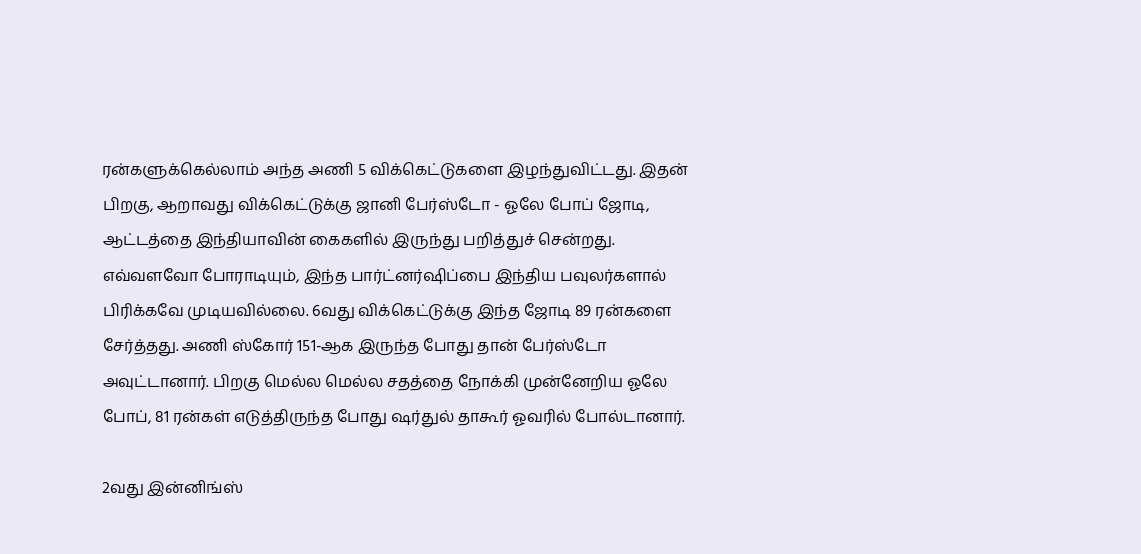ரன்களுக்கெல்லாம் அந்த அணி 5 விக்கெட்டுகளை இழந்துவிட்டது. இதன் பிறகு, ஆறாவது விக்கெட்டுக்கு ஜானி பேர்ஸ்டோ - ஓலே போப் ஜோடி, ஆட்டத்தை இந்தியாவின் கைகளில் இருந்து பறித்துச் சென்றது. எவ்வளவோ போராடியும், இந்த பார்ட்னர்ஷிப்பை இந்திய பவுலர்களால் பிரிக்கவே முடியவில்லை. 6வது விக்கெட்டுக்கு இந்த ஜோடி 89 ரன்களை சேர்த்தது. அணி ஸ்கோர் 151-ஆக இருந்த போது தான் பேர்ஸ்டோ அவுட்டானார். பிறகு மெல்ல மெல்ல சதத்தை நோக்கி முன்னேறிய ஓலே போப், 81 ரன்கள் எடுத்திருந்த போது ஷர்துல் தாகூர் ஓவரில் போல்டானார்.

2வது இன்னிங்ஸ்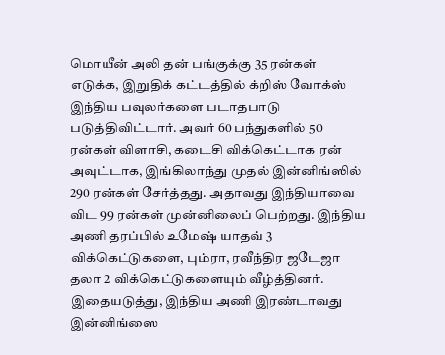மொயீன் அலி தன் பங்குக்கு 35 ரன்கள் எடுக்க, இறுதிக் கட்டத்தில் க்றிஸ் வோக்ஸ் இந்திய பவுலர்களை படாதபாடு படுத்திவிட்டார். அவர் 60 பந்துகளில் 50 ரன்கள் விளாசி, கடைசி விக்கெட்டாக ரன் அவுட்டாக, இங்கிலாந்து முதல் இன்னிங்ஸில் 290 ரன்கள் சேர்த்தது. அதாவது இந்தியாவை விட 99 ரன்கள் முன்னிலைப் பெற்றது. இந்திய அணி தரப்பில் உமேஷ் யாதவ் 3 விக்கெட்டுகளை, பும்ரா, ரவீந்திர ஜடேஜா தலா 2 விக்கெட்டுகளையும் வீழ்த்தினர். இதையடுத்து, இந்திய அணி இரண்டாவது இன்னிங்ஸை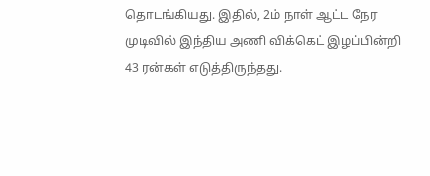தொடங்கியது. இதில், 2ம் நாள் ஆட்ட நேர முடிவில் இந்திய அணி விக்கெட் இழப்பின்றி 43 ரன்கள் எடுத்திருந்தது.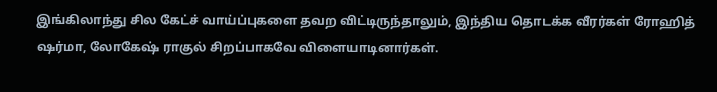இங்கிலாந்து சில கேட்ச் வாய்ப்புகளை தவற விட்டிருந்தாலும், இந்திய தொடக்க வீரர்கள் ரோஹித் ஷர்மா, லோகேஷ் ராகுல் சிறப்பாகவே விளையாடினார்கள்.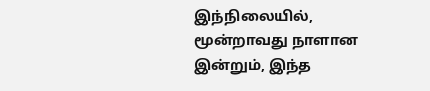இந்நிலையில், மூன்றாவது நாளான இன்றும், இந்த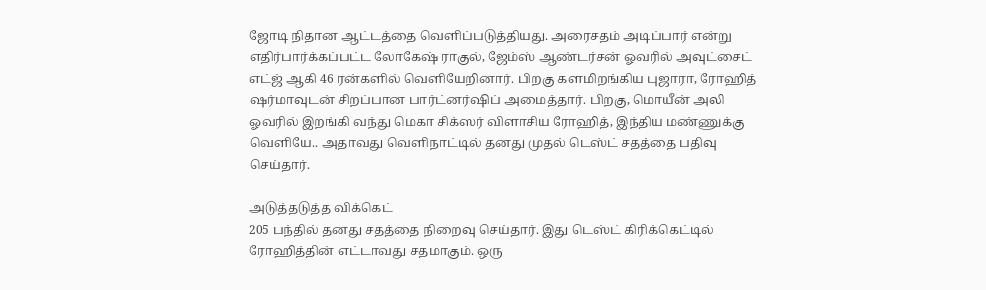ஜோடி நிதான ஆட்டத்தை வெளிப்படுத்தியது. அரைசதம் அடிப்பார் என்று எதிர்பார்க்கப்பட்ட லோகேஷ் ராகுல், ஜேம்ஸ் ஆண்டர்சன் ஓவரில் அவுட்சைட் எட்ஜ் ஆகி 46 ரன்களில் வெளியேறினார். பிறகு களமிறங்கிய புஜாரா, ரோஹித் ஷர்மாவுடன் சிறப்பான பார்ட்னர்ஷிப் அமைத்தார். பிறகு, மொயீன் அலி ஓவரில் இறங்கி வந்து மெகா சிக்ஸர் விளாசிய ரோஹித், இந்திய மண்ணுக்கு வெளியே.. அதாவது வெளிநாட்டில் தனது முதல் டெஸ்ட் சதத்தை பதிவு செய்தார்.

அடுத்தடுத்த விக்கெட்
205 பந்தில் தனது சதத்தை நிறைவு செய்தார். இது டெஸ்ட் கிரிக்கெட்டில் ரோஹித்தின் எட்டாவது சதமாகும். ஒரு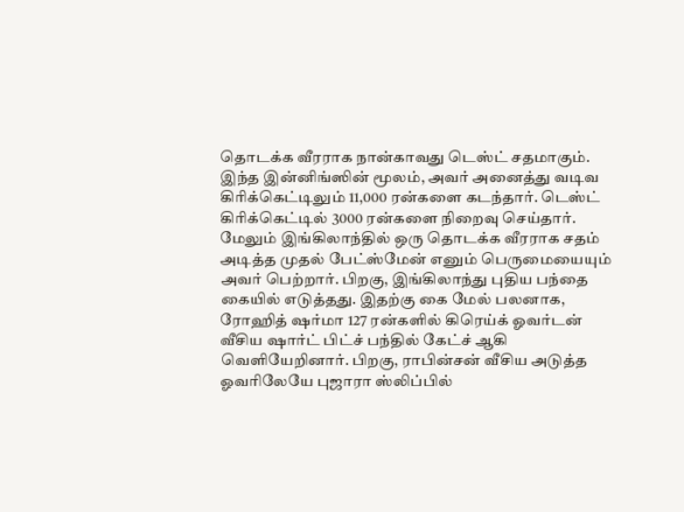தொடக்க வீரராக நான்காவது டெஸ்ட் சதமாகும். இந்த இன்னிங்ஸின் மூலம், அவர் அனைத்து வடிவ கிரிக்கெட்டிலும் 11,000 ரன்களை கடந்தார். டெஸ்ட் கிரிக்கெட்டில் 3000 ரன்களை நிறைவு செய்தார். மேலும் இங்கிலாந்தில் ஒரு தொடக்க வீரராக சதம் அடித்த முதல் பேட்ஸ்மேன் எனும் பெருமையையும் அவர் பெற்றார். பிறகு, இங்கிலாந்து புதிய பந்தை கையில் எடுத்தது. இதற்கு கை மேல் பலனாக, ரோஹித் ஷர்மா 127 ரன்களில் கிரெய்க் ஓவர்டன் வீசிய ஷார்ட் பிட்ச் பந்தில் கேட்ச் ஆகி வெளியேறினார். பிறகு, ராபின்சன் வீசிய அடுத்த ஓவரிலேயே புஜாரா ஸ்லிப்பில்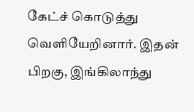கேட்ச் கொடுத்து வெளியேறினார். இதன் பிறகு, இங்கிலாந்து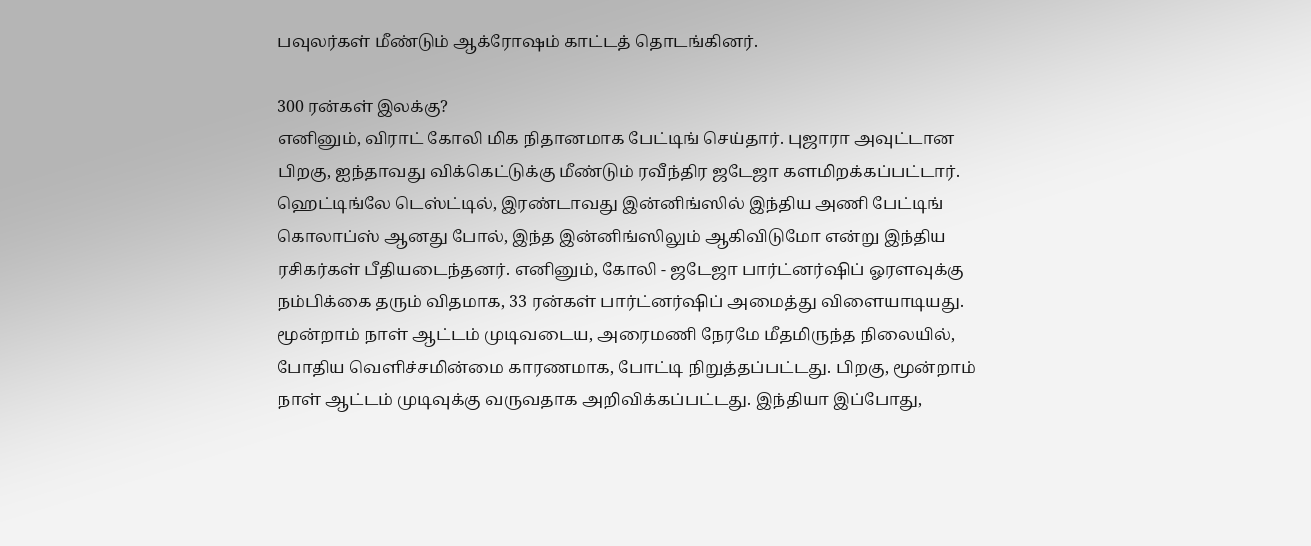பவுலர்கள் மீண்டும் ஆக்ரோஷம் காட்டத் தொடங்கினர்.

300 ரன்கள் இலக்கு?
எனினும், விராட் கோலி மிக நிதானமாக பேட்டிங் செய்தார். புஜாரா அவுட்டான பிறகு, ஐந்தாவது விக்கெட்டுக்கு மீண்டும் ரவீந்திர ஜடேஜா களமிறக்கப்பட்டார். ஹெட்டிங்லே டெஸ்ட்டில், இரண்டாவது இன்னிங்ஸில் இந்திய அணி பேட்டிங் கொலாப்ஸ் ஆனது போல், இந்த இன்னிங்ஸிலும் ஆகிவிடுமோ என்று இந்திய ரசிகர்கள் பீதியடைந்தனர். எனினும், கோலி - ஜடேஜா பார்ட்னர்ஷிப் ஓரளவுக்கு நம்பிக்கை தரும் விதமாக, 33 ரன்கள் பார்ட்னர்ஷிப் அமைத்து விளையாடியது. மூன்றாம் நாள் ஆட்டம் முடிவடைய, அரைமணி நேரமே மீதமிருந்த நிலையில், போதிய வெளிச்சமின்மை காரணமாக, போட்டி நிறுத்தப்பட்டது. பிறகு, மூன்றாம் நாள் ஆட்டம் முடிவுக்கு வருவதாக அறிவிக்கப்பட்டது. இந்தியா இப்போது,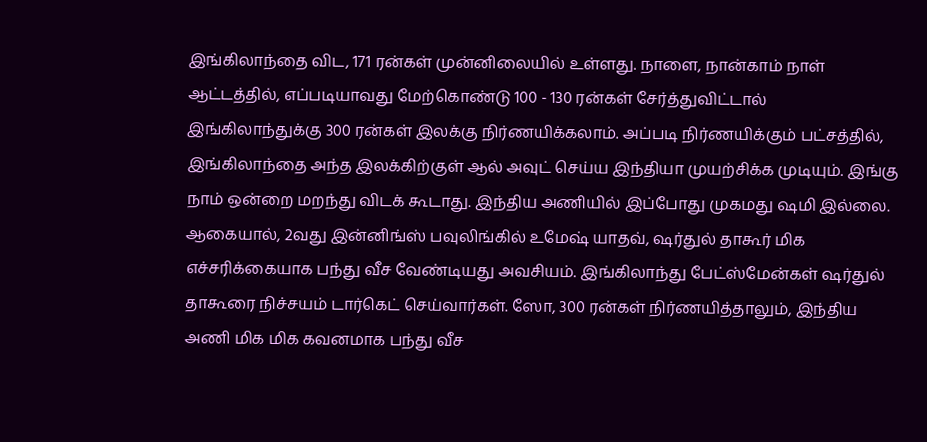இங்கிலாந்தை விட, 171 ரன்கள் முன்னிலையில் உள்ளது. நாளை, நான்காம் நாள் ஆட்டத்தில், எப்படியாவது மேற்கொண்டு 100 - 130 ரன்கள் சேர்த்துவிட்டால் இங்கிலாந்துக்கு 300 ரன்கள் இலக்கு நிர்ணயிக்கலாம். அப்படி நிர்ணயிக்கும் பட்சத்தில், இங்கிலாந்தை அந்த இலக்கிற்குள் ஆல் அவுட் செய்ய இந்தியா முயற்சிக்க முடியும். இங்கு நாம் ஒன்றை மறந்து விடக் கூடாது. இந்திய அணியில் இப்போது முகமது ஷமி இல்லை. ஆகையால், 2வது இன்னிங்ஸ் பவுலிங்கில் உமேஷ் யாதவ், ஷர்துல் தாகூர் மிக எச்சரிக்கையாக பந்து வீச வேண்டியது அவசியம். இங்கிலாந்து பேட்ஸ்மேன்கள் ஷர்துல் தாகூரை நிச்சயம் டார்கெட் செய்வார்கள். ஸோ, 300 ரன்கள் நிர்ணயித்தாலும், இந்திய அணி மிக மிக கவனமாக பந்து வீச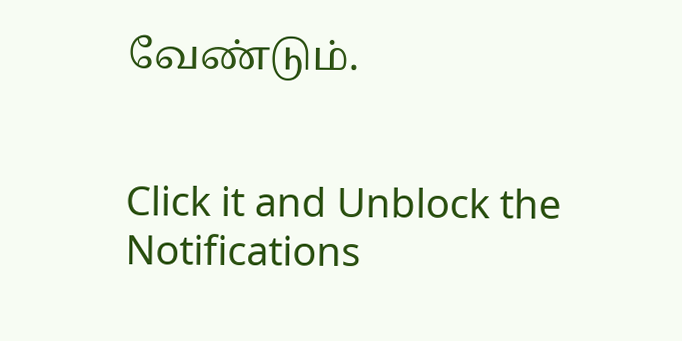வேண்டும்.


Click it and Unblock the Notifications